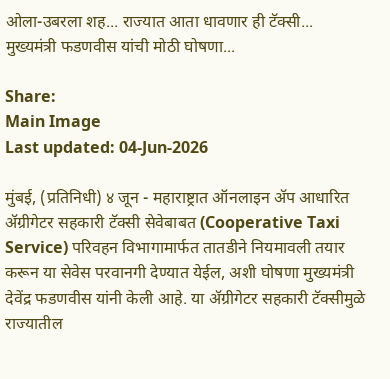ओला-उबरला शह... राज्यात आता धावणार ही टॅक्सी...  मुख्यमंत्री फडणवीस यांची मोठी घोषणा...

Share:
Main Image
Last updated: 04-Jun-2026

मुंबई, (प्रतिनिधी) ४ जून - महाराष्ट्रात ऑनलाइन ॲप आधारित ॲग्रीगेटर सहकारी टॅक्सी सेवेबाबत (Cooperative Taxi Service) परिवहन विभागामार्फत तातडीने नियमावली तयार करून या सेवेस परवानगी देण्यात येईल, अशी घोषणा मुख्यमंत्री देवेंद्र फडणवीस यांनी केली आहे. या ॲग्रीगेटर सहकारी टॅक्सीमुळे राज्यातील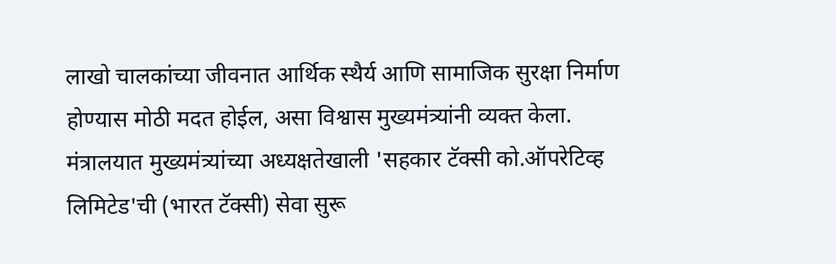लाखो चालकांच्या जीवनात आर्थिक स्थैर्य आणि सामाजिक सुरक्षा निर्माण होण्यास मोठी मदत होईल, असा विश्वास मुख्यमंत्र्यांनी व्यक्त केला.
मंत्रालयात मुख्यमंत्र्यांच्या अध्यक्षतेखाली 'सहकार टॅक्सी को.ऑपरेटिव्ह लिमिटेड'ची (भारत टॅक्सी) सेवा सुरू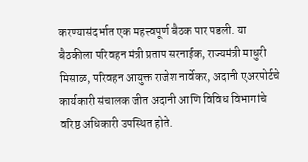करण्यासंदर्भात एक महत्त्वपूर्ण बैठक पार पडली. या बैठकीला परिवहन मंत्री प्रताप सरनाईक, राज्यमंत्री माधुरी मिसाळ, परिवहन आयुक्त राजेश नार्वेकर, अदानी एअरपोर्टचे कार्यकारी संचालक जीत अदानी आणि विविध विभागांचे वरिष्ठ अधिकारी उपस्थित होते.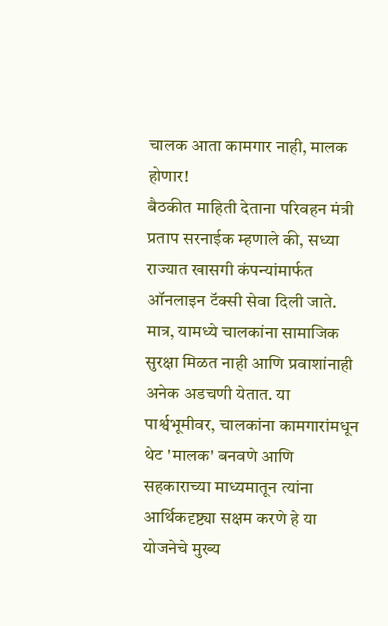चालक आता कामगार नाही, मालक होणार!
बैठकीत माहिती देताना परिवहन मंत्री प्रताप सरनाईक म्हणाले की, सध्या राज्यात खासगी कंपन्यांमार्फत ऑनलाइन टॅक्सी सेवा दिली जाते. मात्र, यामध्ये चालकांना सामाजिक सुरक्षा मिळत नाही आणि प्रवाशांनाही अनेक अडचणी येतात. या पार्श्वभूमीवर, चालकांना कामगारांमधून थेट 'मालक' बनवणे आणि सहकाराच्या माध्यमातून त्यांना आर्थिकदृष्ट्या सक्षम करणे हे या योजनेचे मुख्य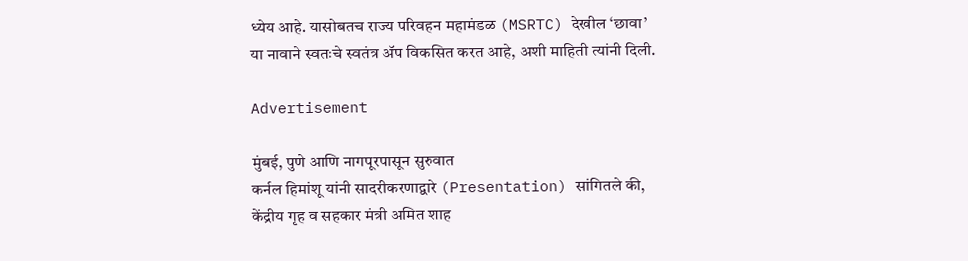ध्येय आहे. यासोबतच राज्य परिवहन महामंडळ (MSRTC) देखील ‘छावा’ या नावाने स्वतःचे स्वतंत्र ॲप विकसित करत आहे, अशी माहिती त्यांनी दिली.

Advertisement

मुंबई, पुणे आणि नागपूरपासून सुरुवात
कर्नल हिमांशू यांनी सादरीकरणाद्वारे (Presentation) सांगितले की, केंद्रीय गृह व सहकार मंत्री अमित शाह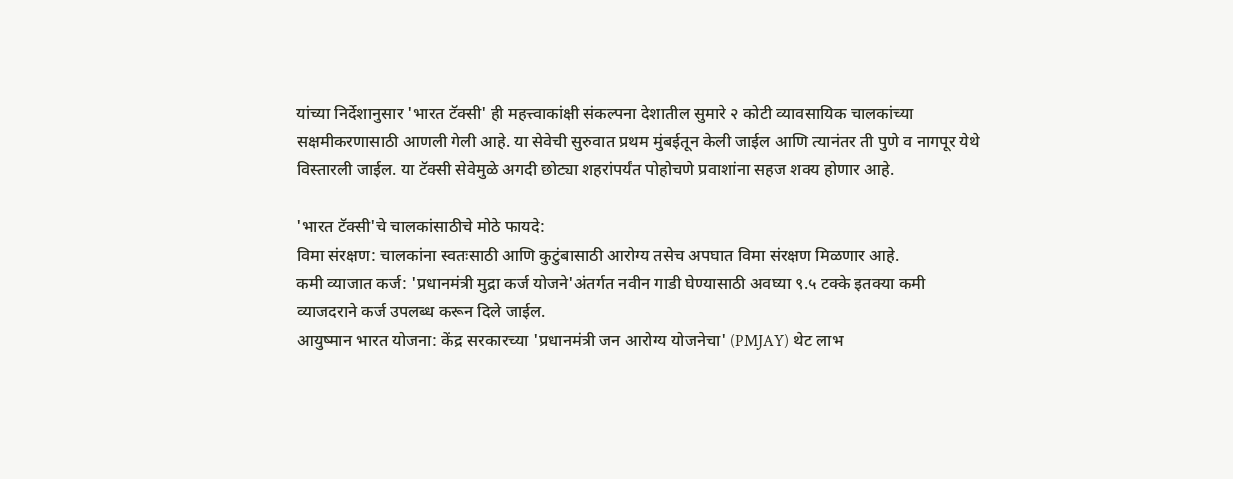यांच्या निर्देशानुसार 'भारत टॅक्सी' ही महत्त्वाकांक्षी संकल्पना देशातील सुमारे २ कोटी व्यावसायिक चालकांच्या सक्षमीकरणासाठी आणली गेली आहे. या सेवेची सुरुवात प्रथम मुंबईतून केली जाईल आणि त्यानंतर ती पुणे व नागपूर येथे विस्तारली जाईल. या टॅक्सी सेवेमुळे अगदी छोट्या शहरांपर्यंत पोहोचणे प्रवाशांना सहज शक्य होणार आहे.

'भारत टॅक्सी'चे चालकांसाठीचे मोठे फायदे:
विमा संरक्षण: चालकांना स्वतःसाठी आणि कुटुंबासाठी आरोग्य तसेच अपघात विमा संरक्षण मिळणार आहे.
कमी व्याजात कर्ज: 'प्रधानमंत्री मुद्रा कर्ज योजने'अंतर्गत नवीन गाडी घेण्यासाठी अवघ्या ९.५ टक्के इतक्या कमी व्याजदराने कर्ज उपलब्ध करून दिले जाईल.
आयुष्मान भारत योजना: केंद्र सरकारच्या 'प्रधानमंत्री जन आरोग्य योजनेचा' (PMJAY) थेट लाभ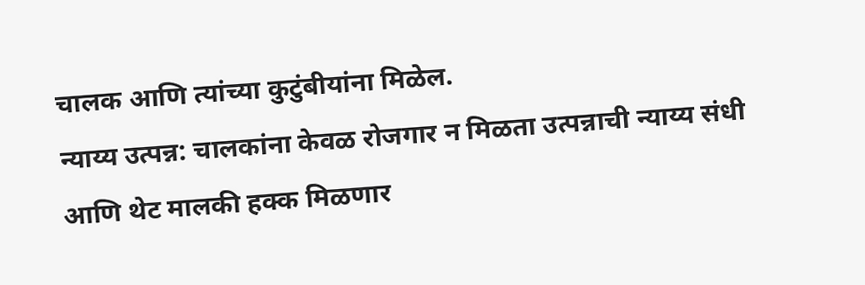चालक आणि त्यांच्या कुटुंबीयांना मिळेल.
न्याय्य उत्पन्न: चालकांना केवळ रोजगार न मिळता उत्पन्नाची न्याय्य संधी आणि थेट मालकी हक्क मिळणार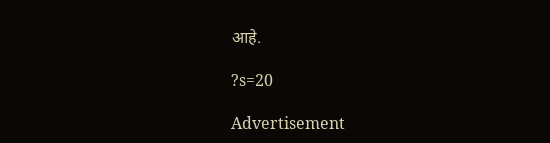आहे.

?s=20

Advertisement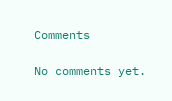Comments

No comments yet.